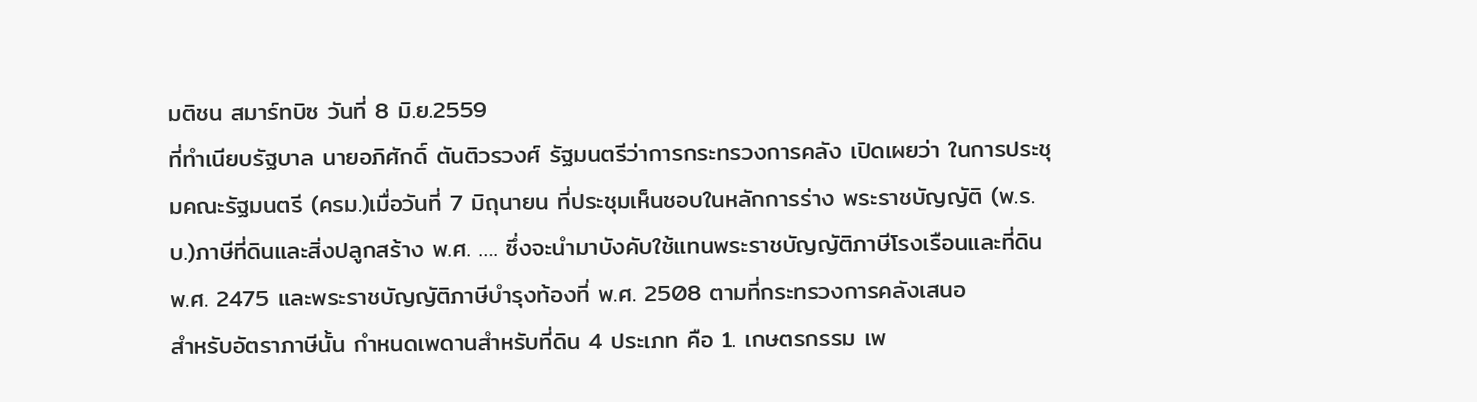มติชน สมาร์ทบิซ วันที่ 8 มิ.ย.2559
ที่ทำเนียบรัฐบาล นายอภิศักดิ์ ตันติวรวงศ์ รัฐมนตรีว่าการกระทรวงการคลัง เปิดเผยว่า ในการประชุมคณะรัฐมนตรี (ครม.)เมื่อวันที่ 7 มิถุนายน ที่ประชุมเห็นชอบในหลักการร่าง พระราชบัญญัติ (พ.ร.บ.)ภาษีที่ดินและสิ่งปลูกสร้าง พ.ศ. …. ซึ่งจะนำมาบังคับใช้แทนพระราชบัญญัติภาษีโรงเรือนและที่ดิน พ.ศ. 2475 และพระราชบัญญัติภาษีบำรุงท้องที่ พ.ศ. 2508 ตามที่กระทรวงการคลังเสนอ
สำหรับอัตราภาษีนั้น กำหนดเพดานสำหรับที่ดิน 4 ประเภท คือ 1. เกษตรกรรม เพ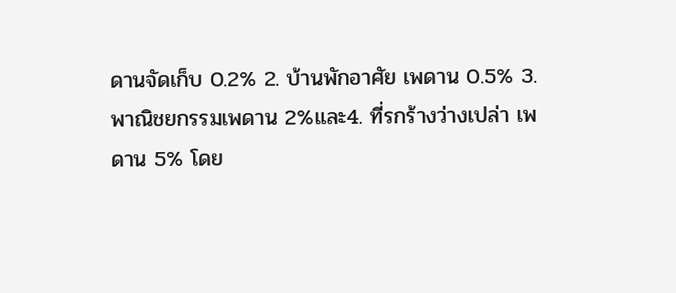ดานจัดเก็บ 0.2% 2. บ้านพักอาศัย เพดาน 0.5% 3. พาณิชยกรรมเพดาน 2%และ4. ที่รกร้างว่างเปล่า เพดาน 5% โดย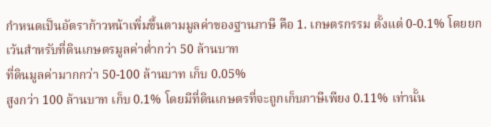กำหนดเป็นอัตราก้าวหน้าเพิ่มขึ้นตามมูลค่าของฐานภาษี คือ 1. เกษตรกรรม ตั้งแต่ 0-0.1% โดยยกเว้นสำหรับที่ดินเกษตรมูลค่าต่ำกว่า 50 ล้านบาท
ที่ดินมูลค่ามากกว่า 50-100 ล้านบาท เก็บ 0.05%
สูงกว่า 100 ล้านบาท เก็บ 0.1% โดยมีที่ดินเกษตรที่จะถูกเก็บภาษีเพียง 0.11% เท่านั้น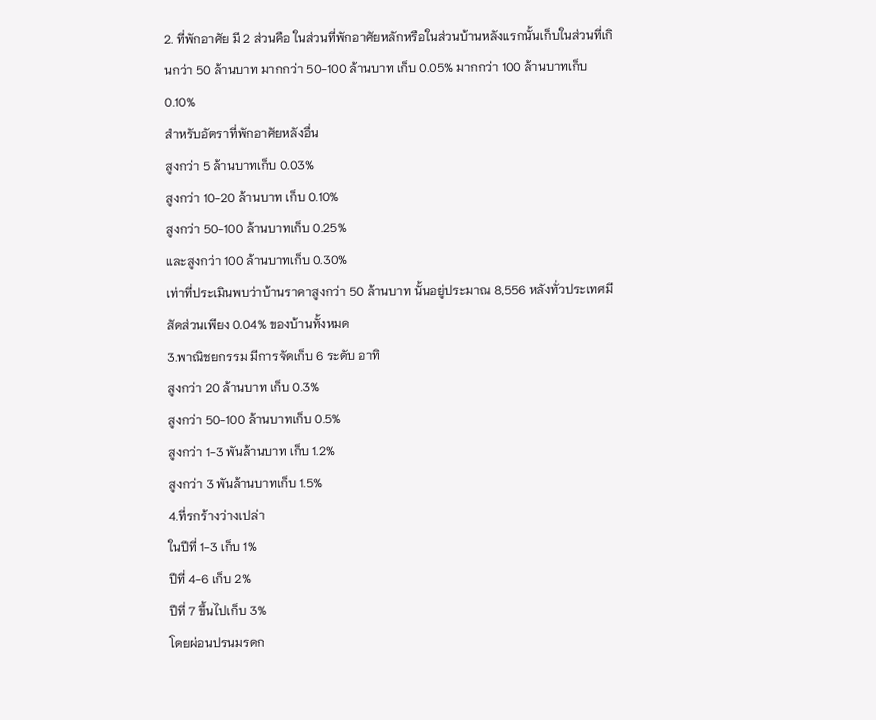2. ที่พักอาศัย มี 2 ส่วนคือ ในส่วนที่พักอาศัยหลักหรือในส่วนบ้านหลังแรกนั้นเก็บในส่วนที่เกินกว่า 50 ล้านบาท มากกว่า 50-100 ล้านบาท เก็บ 0.05% มากกว่า 100 ล้านบาทเก็บ 0.10%
สำหรับอัตราที่พักอาศัยหลังอื่น
สูงกว่า 5 ล้านบาทเก็บ 0.03%
สูงกว่า 10-20 ล้านบาท เก็บ 0.10%
สูงกว่า 50-100 ล้านบาทเก็บ 0.25%
และสูงกว่า 100 ล้านบาทเก็บ 0.30%
เท่าที่ประเมินพบว่าบ้านราคาสูงกว่า 50 ล้านบาท นั้นอยู่ประมาณ 8,556 หลังทั่วประเทศมีสัดส่วนเพียง 0.04% ของบ้านทั้งหมด
3.พาณิชยกรรม มีการจัดเก็บ 6 ระดับ อาทิ
สูงกว่า 20 ล้านบาท เก็บ 0.3%
สูงกว่า 50-100 ล้านบาทเก็บ 0.5%
สูงกว่า 1-3 พันล้านบาท เก็บ 1.2%
สูงกว่า 3 พันล้านบาทเก็บ 1.5%
4.ที่รกร้างว่างเปล่า
ในปีที่ 1-3 เก็บ 1%
ปีที่ 4-6 เก็บ 2%
ปีที่ 7 ขึ้นไปเก็บ 3%
โดยผ่อนปรนมรดก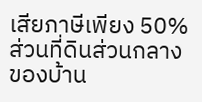เสียภาษีเพียง 50% ส่วนที่ดินส่วนกลางของบ้าน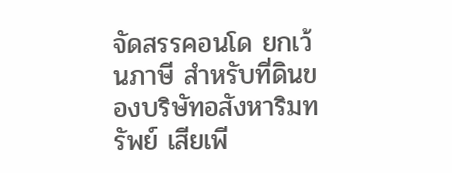จัดสรรคอนโด ยกเว้นภาษี สำหรับที่ดินของบริษัทอสังหาริมทรัพย์ เสียเพี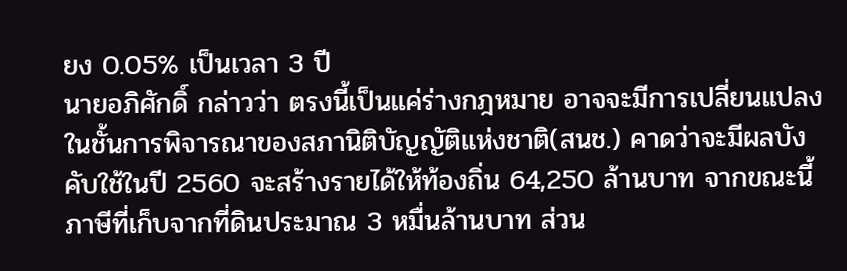ยง 0.05% เป็นเวลา 3 ปี
นายอภิศักดิ์ กล่าวว่า ตรงนี้เป็นแค่ร่างกฎหมาย อาจจะมีการเปลี่ยนแปลงในชั้นการพิจารณาของสภานิติบัญญัติแห่งชาติ(สนช.) คาดว่าจะมีผลบังคับใช้ในปี 2560 จะสร้างรายได้ให้ท้องถิ่น 64,250 ล้านบาท จากขณะนี้ภาษีที่เก็บจากที่ดินประมาณ 3 หมื่นล้านบาท ส่วน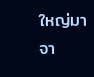ใหญ่มาจา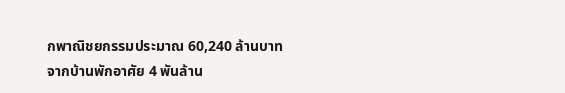กพาณิชยกรรมประมาณ 60,240 ล้านบาท จากบ้านพักอาศัย 4 พันล้าน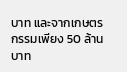บาท และจากเกษตรกรรมเพียง 50 ล้านบาท